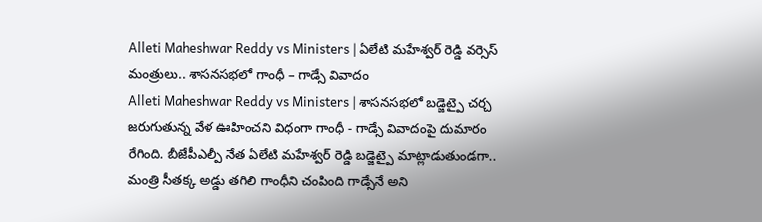Alleti Maheshwar Reddy vs Ministers | ఏలేటి మహేశ్వర్ రెడ్డి వర్సెస్ మంత్రులు.. శాసనసభలో గాంధీ – గాడ్సే వివాదం
Alleti Maheshwar Reddy vs Ministers | శాసనసభలో బడ్జెట్పై చర్చ జరుగుతున్న వేళ ఊహించని విధంగా గాంధీ - గాడ్సే వివాదంపై దుమారం రేగింది. బీజేపీఎల్పీ నేత ఏలేటి మహేశ్వర్ రెడ్డి బడ్జెట్పై మాట్లాడుతుండగా.. మంత్రి సీతక్క అడ్డు తగిలి గాంధీని చంపింది గాడ్సేనే అని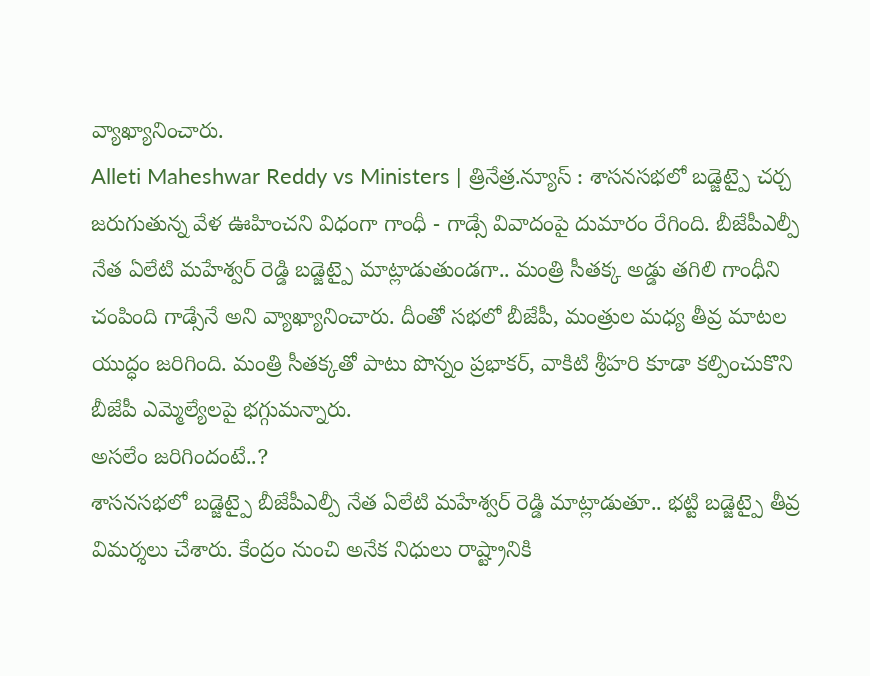వ్యాఖ్యానించారు.
Alleti Maheshwar Reddy vs Ministers | త్రినేత్ర.న్యూస్ : శాసనసభలో బడ్జెట్పై చర్చ జరుగుతున్న వేళ ఊహించని విధంగా గాంధీ - గాడ్సే వివాదంపై దుమారం రేగింది. బీజేపీఎల్పీ నేత ఏలేటి మహేశ్వర్ రెడ్డి బడ్జెట్పై మాట్లాడుతుండగా.. మంత్రి సీతక్క అడ్డు తగిలి గాంధీని చంపింది గాడ్సేనే అని వ్యాఖ్యానించారు. దీంతో సభలో బీజేపీ, మంత్రుల మధ్య తీవ్ర మాటల యుద్ధం జరిగింది. మంత్రి సీతక్కతో పాటు పొన్నం ప్రభాకర్, వాకిటి శ్రీహరి కూడా కల్పించుకొని బీజేపీ ఎమ్మెల్యేలపై భగ్గుమన్నారు.
అసలేం జరిగిందంటే..?
శాసనసభలో బడ్జెట్పై బీజేపీఎల్పీ నేత ఏలేటి మహేశ్వర్ రెడ్డి మాట్లాడుతూ.. భట్టి బడ్జెట్పై తీవ్ర విమర్శలు చేశారు. కేంద్రం నుంచి అనేక నిధులు రాష్ట్రానికి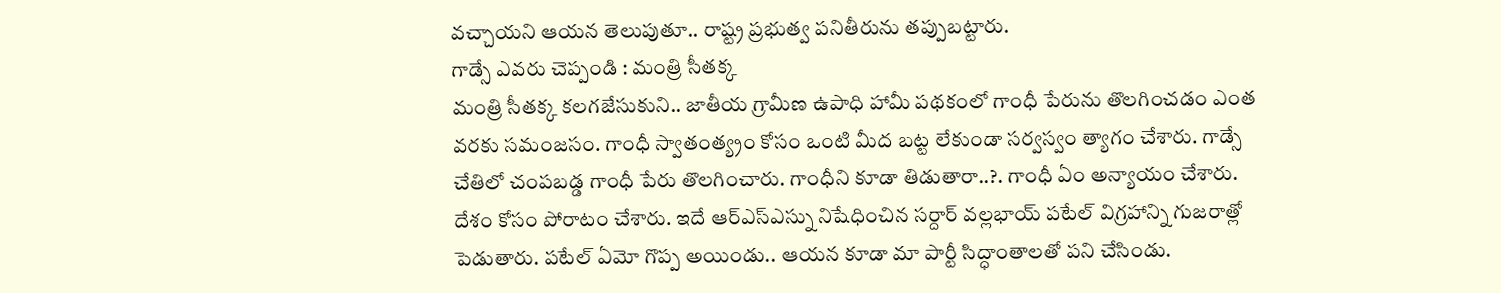వచ్చాయని ఆయన తెలుపుతూ.. రాష్ట్ర ప్రభుత్వ పనితీరును తప్పుబట్టారు.
గాడ్సే ఎవరు చెప్పండి : మంత్రి సీతక్క
మంత్రి సీతక్క కలగజేసుకుని.. జాతీయ గ్రామీణ ఉపాధి హామీ పథకంలో గాంధీ పేరును తొలగించడం ఎంత వరకు సమంజసం. గాంధీ స్వాతంత్య్రం కోసం ఒంటి మీద బట్ట లేకుండా సర్వస్వం త్యాగం చేశారు. గాడ్సే చేతిలో చంపబడ్డ గాంధీ పేరు తొలగించారు. గాంధీని కూడా తిడుతారా..?. గాంధీ ఏం అన్యాయం చేశారు. దేశం కోసం పోరాటం చేశారు. ఇదే ఆర్ఎస్ఎస్ను నిషేధించిన సర్దార్ వల్లభాయ్ పటేల్ విగ్రహాన్ని గుజరాత్లో పెడుతారు. పటేల్ ఏమో గొప్ప అయిండు.. ఆయన కూడా మా పార్టీ సిద్ధాంతాలతో పని చేసిండు.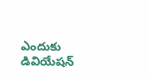ఎందుకు డివియేషన్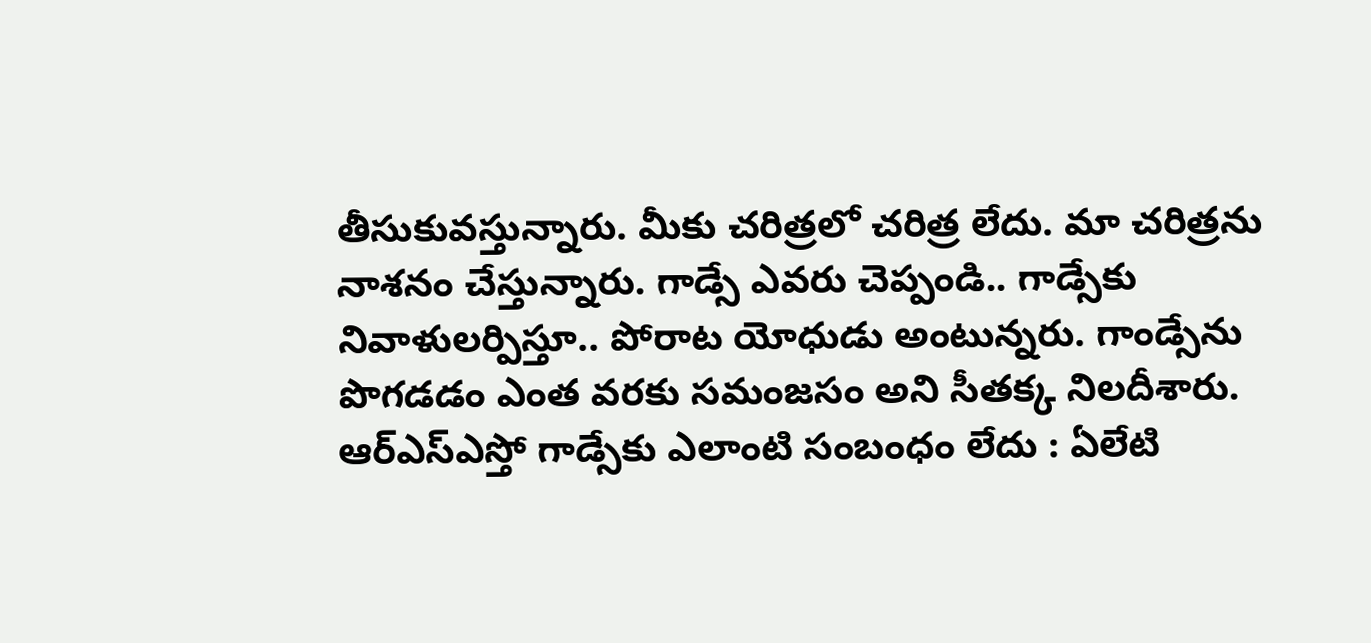తీసుకువస్తున్నారు. మీకు చరిత్రలో చరిత్ర లేదు. మా చరిత్రను నాశనం చేస్తున్నారు. గాడ్సే ఎవరు చెప్పండి.. గాడ్సేకు నివాళులర్పిస్తూ.. పోరాట యోధుడు అంటున్నరు. గాండ్సేను పొగడడం ఎంత వరకు సమంజసం అని సీతక్క నిలదీశారు.
ఆర్ఎస్ఎస్తో గాడ్సేకు ఎలాంటి సంబంధం లేదు : ఏలేటి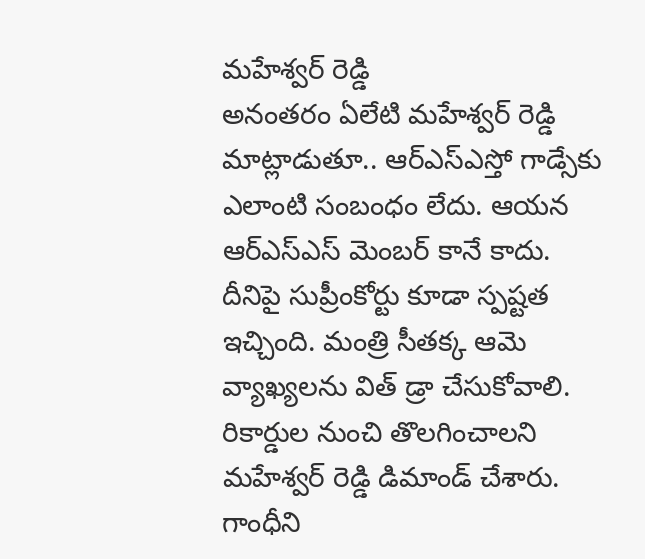మహేశ్వర్ రెడ్డి
అనంతరం ఏలేటి మహేశ్వర్ రెడ్డి మాట్లాడుతూ.. ఆర్ఎస్ఎస్తో గాడ్సేకు ఎలాంటి సంబంధం లేదు. ఆయన ఆర్ఎస్ఎస్ మెంబర్ కానే కాదు. దీనిపై సుప్రీంకోర్టు కూడా స్పష్టత ఇచ్చింది. మంత్రి సీతక్క ఆమె వ్యాఖ్యలను విత్ డ్రా చేసుకోవాలి. రికార్డుల నుంచి తొలగించాలని మహేశ్వర్ రెడ్డి డిమాండ్ చేశారు.
గాంధీని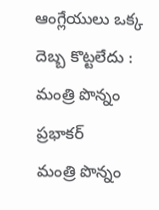ఆంగ్లేయులు ఒక్క దెబ్బ కొట్టలేదు : మంత్రి పొన్నం ప్రభాకర్
మంత్రి పొన్నం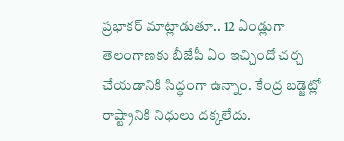ప్రభాకర్ మాట్లాడుతూ.. 12 ఏండ్లుగా తెలంగాణకు బీజేపీ ఏం ఇచ్చిందో చర్చ చేయడానికి సిద్ధంగా ఉన్నాం. కేంద్ర బడ్జెట్లో రాష్ట్రానికి నిధులు దక్కలేదు.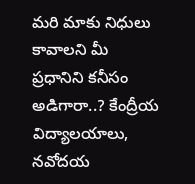మరి మాకు నిధులు కావాలని మీ ప్రధానిని కనీసం అడిగారా..? కేంద్రీయ విద్యాలయాలు, నవోదయ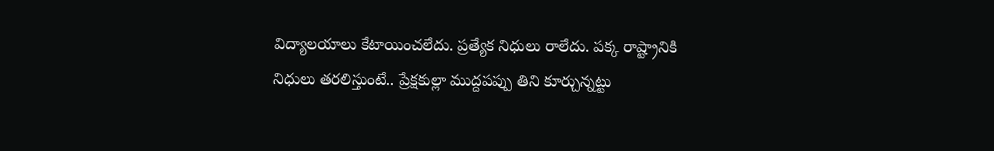విద్యాలయాలు కేటాయించలేదు. ప్రత్యేక నిధులు రాలేదు. పక్క రాష్ట్రానికి నిధులు తరలిస్తుంటే.. ప్రేక్షకుల్లా ముద్దపప్పు తిని కూర్చున్నట్టు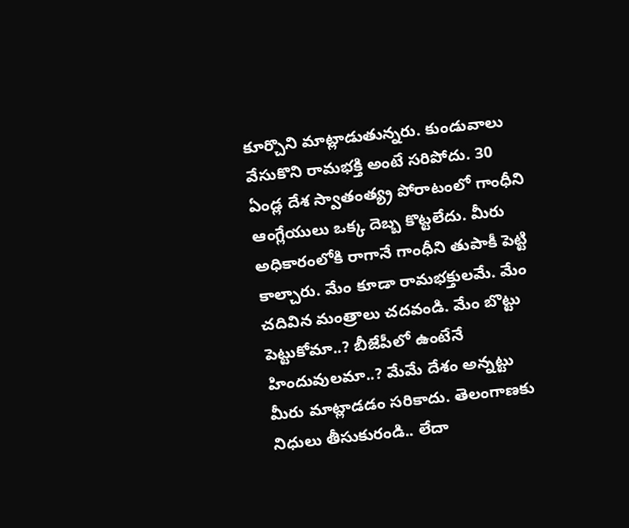కూర్చొని మాట్లాడుతున్నరు. కుండువాలు వేసుకొని రామభక్తి అంటే సరిపోదు. 30 ఏండ్ల దేశ స్వాతంత్య్ర పోరాటంలో గాంధీని ఆంగ్లేయులు ఒక్క దెబ్బ కొట్టలేదు. మీరు అధికారంలోకి రాగానే గాంధీని తుపాకీ పెట్టి కాల్చారు. మేం కూడా రామభక్తులమే. మేం చదివిన మంత్రాలు చదవండి. మేం బొట్టు పెట్టుకోమా..? బీజేపీలో ఉంటేనే హిందువులమా..? మేమే దేశం అన్నట్టు మీరు మాట్లాడడం సరికాదు. తెలంగాణకు నిధులు తీసుకురండి.. లేదా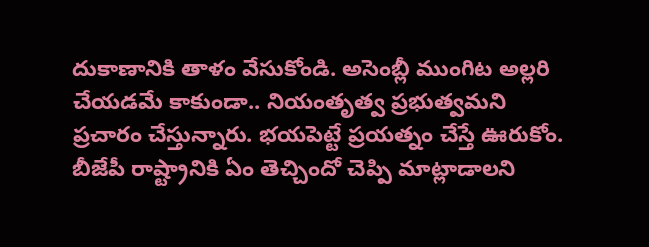దుకాణానికి తాళం వేసుకోండి. అసెంబ్లీ ముంగిట అల్లరి చేయడమే కాకుండా.. నియంతృత్వ ప్రభుత్వమని ప్రచారం చేస్తున్నారు. భయపెట్టే ప్రయత్నం చేస్తే ఊరుకోం. బీజేపీ రాష్ట్రానికి ఏం తెచ్చిందో చెప్పి మాట్లాడాలని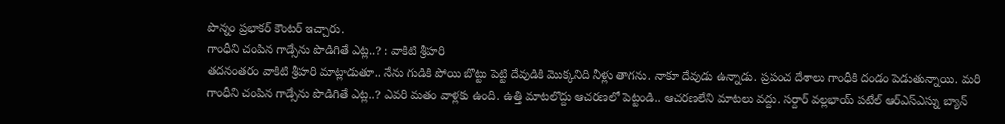పొన్నం ప్రభాకర్ కౌంటర్ ఇచ్చారు.
గాంధీని చంపిన గాడ్సేను పొడిగితే ఎట్ల..? : వాకిటి శ్రీహరి
తదనంతరం వాకిటి శ్రీహరి మాట్లాడుతూ.. నేను గుడికి పోయి బొట్టు పెట్టి దేవుడికి మొక్కనిది నీళ్లు తాగను. నాకూ దేవుడు ఉన్నాడు. ప్రపంచ దేశాలు గాంధీకి దండం పెడుతున్నాయి. మరి గాంధీని చంపిన గాడ్సేను పొడిగితే ఎట్ల..? ఎవరి మతం వాళ్లకు ఉంది. ఉత్తి మాటలొద్దు ఆచరణలో పెట్టండి.. ఆచరణలేని మాటలు వద్దు. సర్దార్ వల్లభాయ్ పటేల్ ఆర్ఎస్ఎస్ను బ్యాన్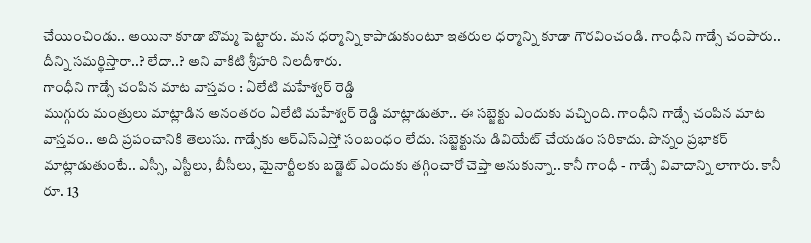చేయించిండు.. అయినా కూడా బొమ్మ పెట్టారు. మన ధర్మాన్ని కాపాడుకుంటూ ఇతరుల ధర్మాన్ని కూడా గౌరవించండి. గాంధీని గాడ్సే చంపారు.. దీన్ని సమర్థిస్తారా..? లేదా..? అని వాకిటి శ్రీహరి నిలదీశారు.
గాంధీని గాడ్సే చంపిన మాట వాస్తవం : ఏలేటి మహేశ్వర్ రెడ్డి
ముగ్గురు మంత్రులు మాట్లాడిన అనంతరం ఏలేటి మహేశ్వర్ రెడ్డి మాట్లాడుతూ.. ఈ సబ్జెక్టు ఎందుకు వచ్చింది. గాంధీని గాడ్సే చంపిన మాట వాస్తవం.. అది ప్రపంచానికి తెలుసు. గాడ్సేకు ఆర్ఎస్ఎస్తో సంబంధం లేదు. సబ్జెక్టును డివియేట్ చేయడం సరికాదు. పొన్నం ప్రభాకర్ మాట్లాడుతుంటే.. ఎస్సీ, ఎస్టీలు, బీసీలు, మైనార్టీలకు బడ్జెట్ ఎందుకు తగ్గించారో చెప్తా అనుకున్నా.. కానీ గాంధీ - గాడ్సే వివాదాన్ని లాగారు. కానీ రూ. 13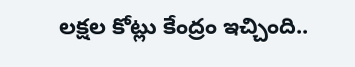లక్షల కోట్లు కేంద్రం ఇచ్చింది..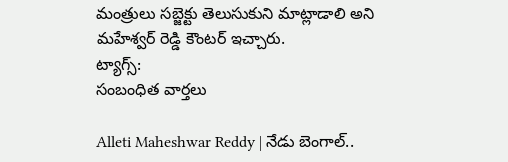మంత్రులు సబ్జెక్టు తెలుసుకుని మాట్లాడాలి అని మహేశ్వర్ రెడ్డి కౌంటర్ ఇచ్చారు.
ట్యాగ్స్:
సంబంధిత వార్తలు

Alleti Maheshwar Reddy | నేడు బెంగాల్..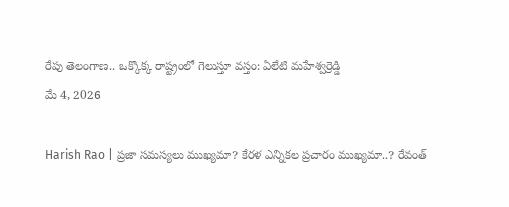రేపు తెలంగాణ.. ఒక్కొక్క రాష్ట్రంలో గెలుస్తూ వస్తం: ఏలేటి మహేశ్వర్రెడ్డి
మే 4, 2026

Harish Rao | ప్రజా సమస్యలు ముఖ్యమా? కేరళ ఎన్నికల ప్రచారం ముఖ్యమా..? రేవంత్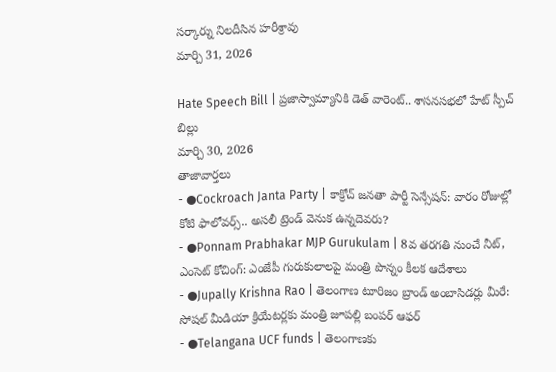సర్కార్ను నిలదీసిన హరీశ్రావు
మార్చి 31, 2026

Hate Speech Bill | ప్రజాస్వామ్యానికి డెత్ వారెంట్.. శాసనసభలో హేట్ స్పీచ్ బిల్లు
మార్చి 30, 2026
తాజావార్తలు
- ●Cockroach Janta Party | కాక్రోచ్ జనతా పార్టీ సెన్సేషన్: వారం రోజుల్లో కోటి ఫాలోవర్స్.. అసలీ ట్రెండ్ వెనుక ఉన్నదెవరు?
- ●Ponnam Prabhakar MJP Gurukulam | 8వ తరగతి నుంచే నీట్, ఎంసెట్ కోచింగ్: ఎంజేపీ గురుకులాలపై మంత్రి పొన్నం కీలక ఆదేశాలు
- ●Jupally Krishna Rao | తెలంగాణ టూరిజం బ్రాండ్ అంబాసిడర్లు మీరే: సోషల్ మీడియా క్రియేటర్లకు మంత్రి జూపల్లి బంపర్ ఆఫర్
- ●Telangana UCF funds | తెలంగాణకు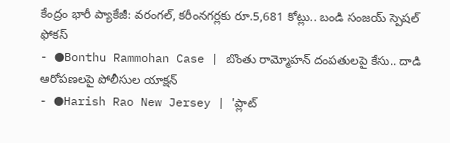కేంద్రం భారీ ప్యాకేజీ: వరంగల్, కరీంనగర్లకు రూ.5,681 కోట్లు.. బండి సంజయ్ స్పెషల్ ఫోకస్
- ●Bonthu Rammohan Case | బొంతు రామ్మోహన్ దంపతులపై కేసు.. దాడి ఆరోపణలపై పోలీసుల యాక్షన్
- ●Harish Rao New Jersey | 'ప్లాట్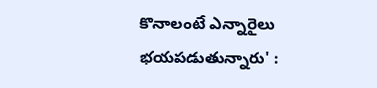కొనాలంటే ఎన్నారైలు భయపడుతున్నారు' :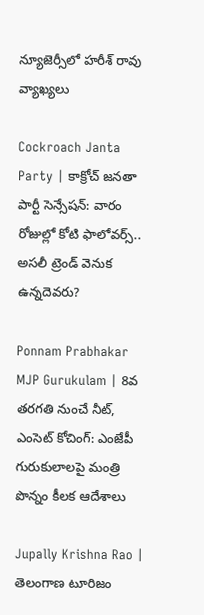న్యూజెర్సీలో హరీశ్ రావు వ్యాఖ్యలు

Cockroach Janta Party | కాక్రోచ్ జనతా పార్టీ సెన్సేషన్: వారం రోజుల్లో కోటి ఫాలోవర్స్.. అసలీ ట్రెండ్ వెనుక ఉన్నదెవరు?

Ponnam Prabhakar MJP Gurukulam | 8వ తరగతి నుంచే నీట్, ఎంసెట్ కోచింగ్: ఎంజేపీ గురుకులాలపై మంత్రి పొన్నం కీలక ఆదేశాలు

Jupally Krishna Rao | తెలంగాణ టూరిజం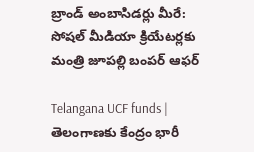బ్రాండ్ అంబాసిడర్లు మీరే: సోషల్ మీడియా క్రియేటర్లకు మంత్రి జూపల్లి బంపర్ ఆఫర్

Telangana UCF funds | తెలంగాణకు కేంద్రం భారీ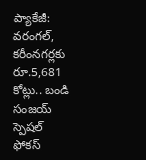ప్యాకేజీ: వరంగల్, కరీంనగర్లకు రూ.5,681 కోట్లు.. బండి సంజయ్ స్పెషల్ ఫోకస్